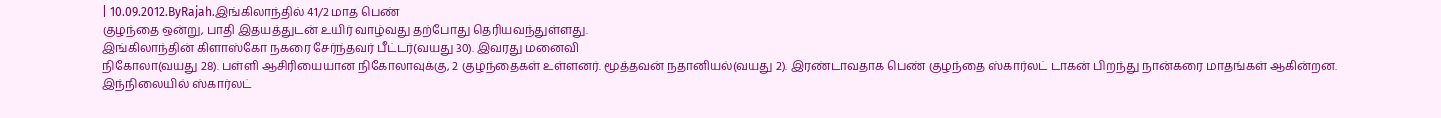| 10.09.2012.ByRajah.இங்கிலாந்தில் 41/2 மாத பெண்
குழந்தை ஒன்று, பாதி இதயத்துடன் உயிர் வாழ்வது தற்போது தெரியவந்துள்ளது.
இங்கிலாந்தின் கிளாஸ்கோ நகரை சேர்ந்தவர் பீட்டர்(வயது 30). இவரது மனைவி
நிகோலா(வயது 28). பள்ளி ஆசிரியையான நிகோலாவுக்கு, 2 குழந்தைகள் உள்ளனர். மூத்தவன் நதானியல்(வயது 2). இரண்டாவதாக பெண் குழந்தை ஸ்கார்லட் டாகன் பிறந்து நான்கரை மாதங்கள் ஆகின்றன. இந்நிலையில் ஸ்கார்லட்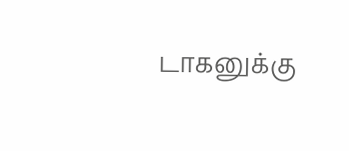டாகனுக்கு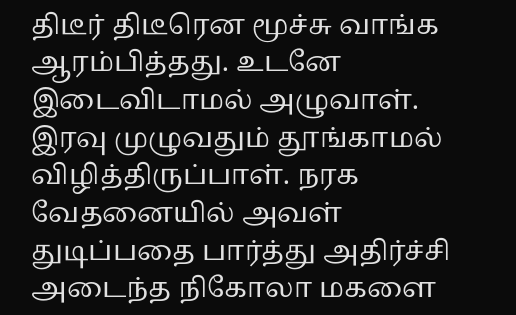திடீர் திடீரென மூச்சு வாங்க ஆரம்பித்தது. உடனே இடைவிடாமல் அழுவாள். இரவு முழுவதும் தூங்காமல் விழித்திருப்பாள். நரக வேதனையில் அவள் துடிப்பதை பார்த்து அதிர்ச்சி அடைந்த நிகோலா மகளை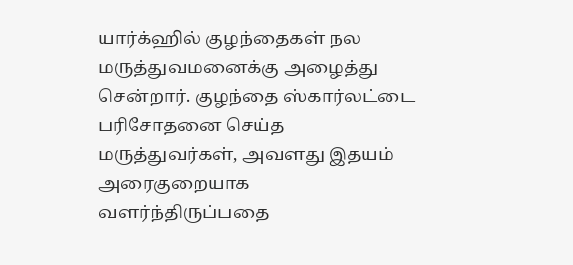யார்க்ஹில் குழந்தைகள் நல மருத்துவமனைக்கு அழைத்து சென்றார். குழந்தை ஸ்கார்லட்டை பரிசோதனை செய்த மருத்துவர்கள், அவளது இதயம் அரைகுறையாக வளர்ந்திருப்பதை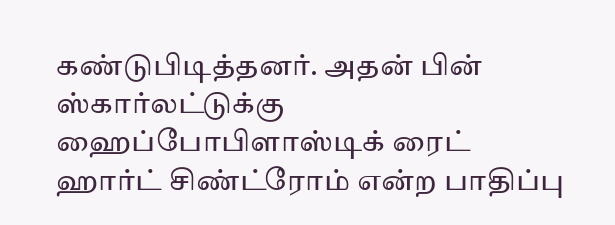கண்டுபிடித்தனர். அதன் பின் ஸ்கார்லட்டுக்கு ஹைப்போபிளாஸ்டிக் ரைட் ஹார்ட் சிண்ட்ரோம் என்ற பாதிப்பு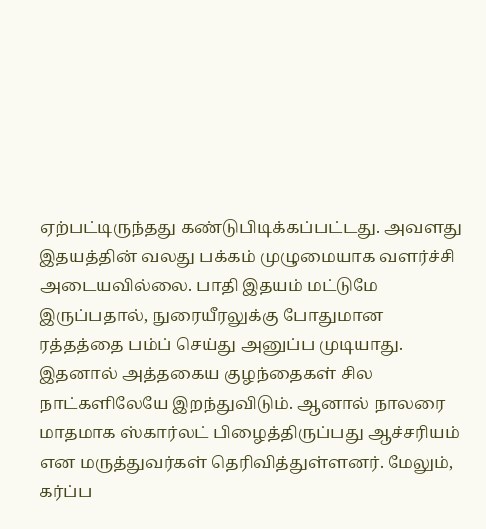ஏற்பட்டிருந்தது கண்டுபிடிக்கப்பட்டது. அவளது இதயத்தின் வலது பக்கம் முழுமையாக வளர்ச்சி அடையவில்லை. பாதி இதயம் மட்டுமே இருப்பதால், நுரையீரலுக்கு போதுமான ரத்தத்தை பம்ப் செய்து அனுப்ப முடியாது. இதனால் அத்தகைய குழந்தைகள் சில நாட்களிலேயே இறந்துவிடும். ஆனால் நாலரை மாதமாக ஸ்கார்லட் பிழைத்திருப்பது ஆச்சரியம் என மருத்துவர்கள் தெரிவித்துள்ளனர். மேலும், கர்ப்ப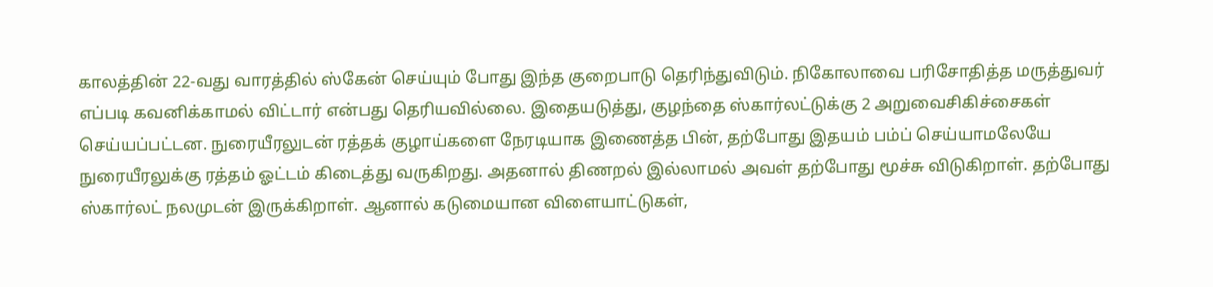காலத்தின் 22-வது வாரத்தில் ஸ்கேன் செய்யும் போது இந்த குறைபாடு தெரிந்துவிடும். நிகோலாவை பரிசோதித்த மருத்துவர் எப்படி கவனிக்காமல் விட்டார் என்பது தெரியவில்லை. இதையடுத்து, குழந்தை ஸ்கார்லட்டுக்கு 2 அறுவைசிகிச்சைகள் செய்யப்பட்டன. நுரையீரலுடன் ரத்தக் குழாய்களை நேரடியாக இணைத்த பின், தற்போது இதயம் பம்ப் செய்யாமலேயே நுரையீரலுக்கு ரத்தம் ஓட்டம் கிடைத்து வருகிறது. அதனால் திணறல் இல்லாமல் அவள் தற்போது மூச்சு விடுகிறாள். தற்போது ஸ்கார்லட் நலமுடன் இருக்கிறாள். ஆனால் கடுமையான விளையாட்டுகள்,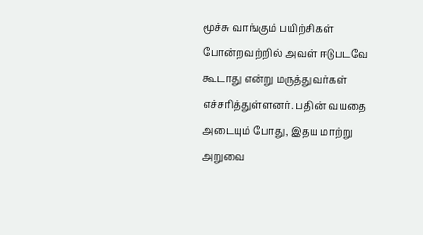மூச்சு வாங்கும் பயிற்சிகள் போன்றவற்றில் அவள் ஈடுபடவே கூடாது என்று மருத்துவர்கள் எச்சரித்துள்ளனர். பதின் வயதை அடையும் போது, இதய மாற்று அறுவை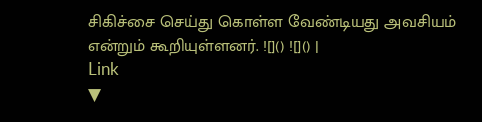சிகிச்சை செய்து கொள்ள வேண்டியது அவசியம் என்றும் கூறியுள்ளனர். ![]() ![]() |
Link
▼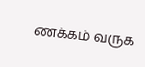ணக்கம் வருக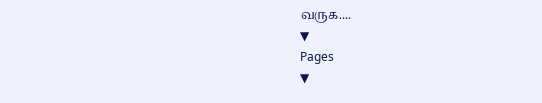வருக....
▼
Pages
▼